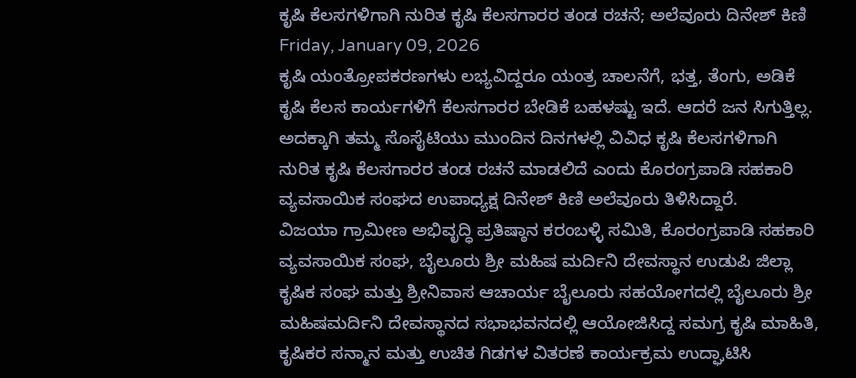ಕೃಷಿ ಕೆಲಸಗಳಿಗಾಗಿ ನುರಿತ ಕೃಷಿ ಕೆಲಸಗಾರರ ತಂಡ ರಚನೆ; ಅಲೆವೂರು ದಿನೇಶ್ ಕಿಣಿ
Friday, January 09, 2026
ಕೃಷಿ ಯಂತ್ರೋಪಕರಣಗಳು ಲಭ್ಯವಿದ್ದರೂ ಯಂತ್ರ ಚಾಲನೆಗೆ, ಭತ್ತ, ತೆಂಗು, ಅಡಿಕೆ ಕೃಷಿ ಕೆಲಸ ಕಾರ್ಯಗಳಿಗೆ ಕೆಲಸಗಾರರ ಬೇಡಿಕೆ ಬಹಳಷ್ಟು ಇದೆ. ಆದರೆ ಜನ ಸಿಗುತ್ತಿಲ್ಲ. ಅದಕ್ಕಾಗಿ ತಮ್ಮ ಸೊಸೈಟಿಯು ಮುಂದಿನ ದಿನಗಳಲ್ಲಿ ವಿವಿಧ ಕೃಷಿ ಕೆಲಸಗಳಿಗಾಗಿ ನುರಿತ ಕೃಷಿ ಕೆಲಸಗಾರರ ತಂಡ ರಚನೆ ಮಾಡಲಿದೆ ಎಂದು ಕೊರಂಗ್ರಪಾಡಿ ಸಹಕಾರಿ ವ್ಯವಸಾಯಿಕ ಸಂಘದ ಉಪಾಧ್ಯಕ್ಷ ದಿನೇಶ್ ಕಿಣಿ ಅಲೆವೂರು ತಿಳಿಸಿದ್ದಾರೆ.
ವಿಜಯಾ ಗ್ರಾಮೀಣ ಅಭಿವೃದ್ಧಿ ಪ್ರತಿಷ್ಠಾನ ಕರಂಬಳ್ಳಿ ಸಮಿತಿ, ಕೊರಂಗ್ರಪಾಡಿ ಸಹಕಾರಿ ವ್ಯವಸಾಯಿಕ ಸಂಘ, ಬೈಲೂರು ಶ್ರೀ ಮಹಿಷ ಮರ್ದಿನಿ ದೇವಸ್ಥಾನ ಉಡುಪಿ ಜಿಲ್ಲಾ ಕೃಷಿಕ ಸಂಘ ಮತ್ತು ಶ್ರೀನಿವಾಸ ಆಚಾರ್ಯ ಬೈಲೂರು ಸಹಯೋಗದಲ್ಲಿ ಬೈಲೂರು ಶ್ರೀ ಮಹಿಷಮರ್ದಿನಿ ದೇವಸ್ಥಾನದ ಸಭಾಭವನದಲ್ಲಿ ಆಯೋಜಿಸಿದ್ದ ಸಮಗ್ರ ಕೃಷಿ ಮಾಹಿತಿ, ಕೃಷಿಕರ ಸನ್ಮಾನ ಮತ್ತು ಉಚಿತ ಗಿಡಗಳ ವಿತರಣೆ ಕಾರ್ಯಕ್ರಮ ಉದ್ಘಾಟಿಸಿ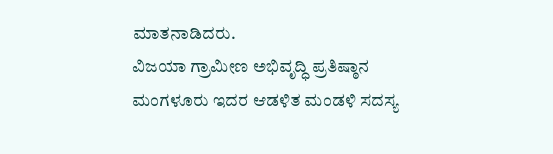ಮಾತನಾಡಿದರು.
ವಿಜಯಾ ಗ್ರಾಮೀಣ ಅಭಿವೃದ್ಧಿ ಪ್ರತಿಷ್ಠಾನ ಮಂಗಳೂರು ಇದರ ಆಡಳಿತ ಮಂಡಳಿ ಸದಸ್ಯ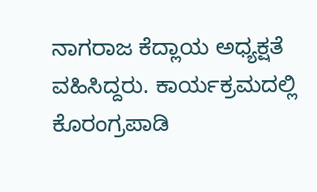ನಾಗರಾಜ ಕೆದ್ಲಾಯ ಅಧ್ಯಕ್ಷತೆ ವಹಿಸಿದ್ದರು. ಕಾರ್ಯಕ್ರಮದಲ್ಲಿ ಕೊರಂಗ್ರಪಾಡಿ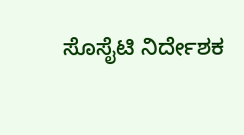ಸೊಸೈಟಿ ನಿರ್ದೇಶಕ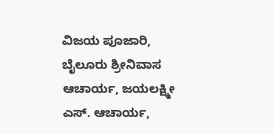ವಿಜಯ ಪೂಜಾರಿ, ಬೈಲೂರು ಶ್ರೀನಿವಾಸ ಆಚಾರ್ಯ, ಜಯಲಕ್ಷ್ಮೀ ಎಸ್. ಆಚಾರ್ಯ,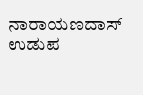ನಾರಾಯಣದಾಸ್ ಉಡುಪ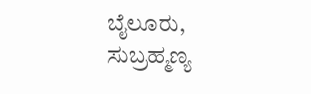ಬೈಲೂರು, ಸುಬ್ರಹ್ಮಣ್ಯ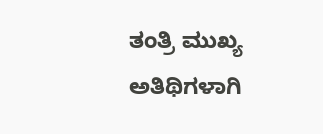ತಂತ್ರಿ ಮುಖ್ಯ ಅತಿಥಿಗಳಾಗಿ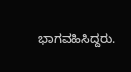ಭಾಗವಹಿಸಿದ್ದರು.